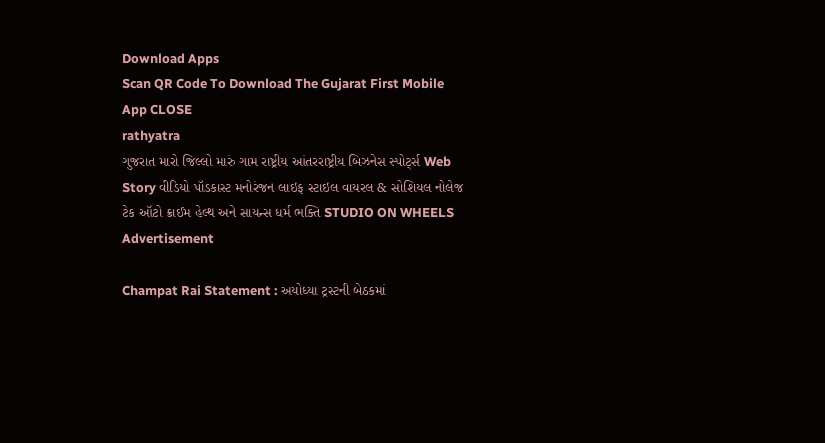Download Apps
Scan QR Code To Download The Gujarat First Mobile App CLOSE
rathyatra
ગુજરાત મારો જિલ્લો મારું ગામ રાષ્ટ્રીય આંતરરાષ્ટ્રીય બિઝનેસ સ્પોર્ટ્સ Web Story વીડિયો પૉડકાસ્ટ મનોરંજન લાઇફ સ્ટાઇલ વાયરલ & સોશિયલ નોલેજ ટેક ઑટો ક્રાઈમ હેલ્થ અને સાયન્સ ધર્મ ભક્તિ STUDIO ON WHEELS
Advertisement

Champat Rai Statement : અયોધ્યા ટ્રસ્ટની બેઠકમાં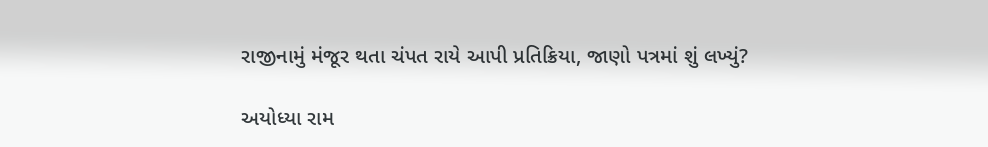રાજીનામું મંજૂર થતા ચંપત રાયે આપી પ્રતિક્રિયા, જાણો પત્રમાં શું લખ્યું?

અયોધ્યા રામ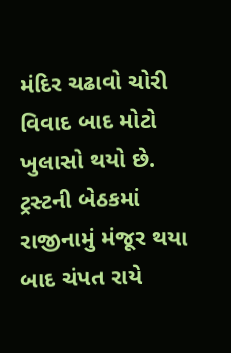મંદિર ચઢાવો ચોરી વિવાદ બાદ મોટો ખુલાસો થયો છે. ટ્રસ્ટની બેઠકમાં રાજીનામું મંજૂર થયા બાદ ચંપત રાયે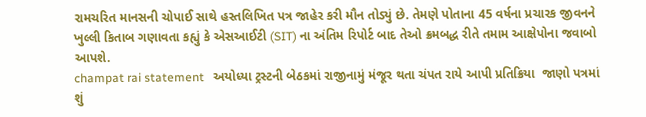રામચરિત માનસની ચોપાઈ સાથે હસ્તલિખિત પત્ર જાહેર કરી મૌન તોડ્યું છે. તેમણે પોતાના 45 વર્ષના પ્રચારક જીવનને ખુલ્લી કિતાબ ગણાવતા કહ્યું કે એસઆઈટી (SIT) ના અંતિમ રિપોર્ટ બાદ તેઓ ક્રમબદ્ધ રીતે તમામ આક્ષેપોના જવાબો આપશે.
champat rai statement   અયોધ્યા ટ્રસ્ટની બેઠકમાં રાજીનામું મંજૂર થતા ચંપત રાયે આપી પ્રતિક્રિયા  જાણો પત્રમાં શું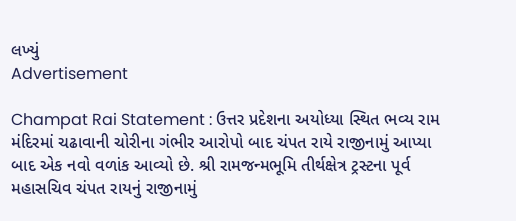લખ્યું
Advertisement

Champat Rai Statement : ઉત્તર પ્રદેશના અયોધ્યા સ્થિત ભવ્ય રામ મંદિરમાં ચઢાવાની ચોરીના ગંભીર આરોપો બાદ ચંપત રાયે રાજીનામું આપ્યા બાદ એક નવો વળાંક આવ્યો છે. શ્રી રામજન્મભૂમિ તીર્થક્ષેત્ર ટ્રસ્ટના પૂર્વ મહાસચિવ ચંપત રાયનું રાજીનામું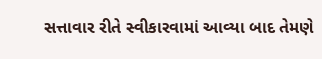સત્તાવાર રીતે સ્વીકારવામાં આવ્યા બાદ તેમણે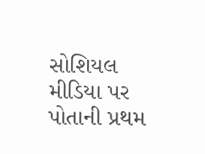સોશિયલ મીડિયા પર પોતાની પ્રથમ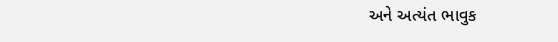અને અત્યંત ભાવુક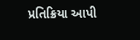પ્રતિક્રિયા આપી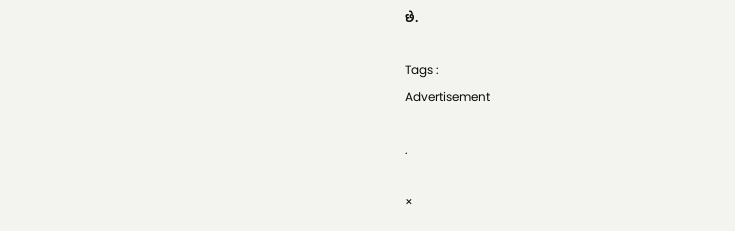છે.

Tags :
Advertisement

.

×